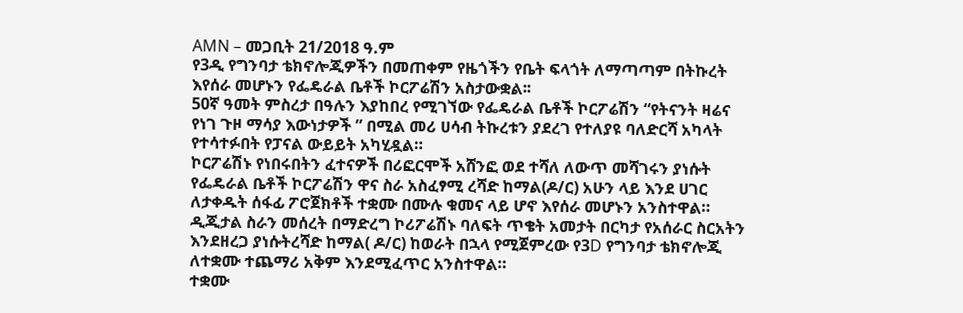AMN – መጋቢት 21/2018 ዓ.ም
የ3ዲ የግንባታ ቴክኖሎጂዎችን በመጠቀም የዜጎችን የቤት ፍላጎት ለማጣጣም በትኩረት እየሰራ መሆኑን የፌዴራል ቤቶች ኮርፖሬሽን አስታውቋል፡፡
50ኛ ዓመት ምስረታ በዓሉን እያከበረ የሚገኘው የፌዴራል ቤቶች ኮርፖሬሽን “የትናንት ዛሬና የነገ ጉዞ ማሳያ እውነታዎች ” በሚል መሪ ሀሳብ ትኩረቱን ያደረገ የተለያዩ ባለድርሻ አካላት የተሳተፉበት የፓናል ውይይት አካሂዷል።
ኮርፖሬሽኑ የነበሩበትን ፈተናዎች በሪፎርሞች አሸንፎ ወደ ተሻለ ለውጥ መሻገሩን ያነሱት የፌዴራል ቤቶች ኮርፖሬሽን ዋና ስራ አስፈፃሚ ረሻድ ከማል(ዶ/ር) አሁን ላይ እንደ ሀገር ለታቀዱት ሰፋፊ ፖሮጀክቶች ተቋሙ በሙሉ ቁመና ላይ ሆኖ እየሰራ መሆኑን አንስተዋል።
ዲጂታል ስራን መሰረት በማድረግ ኮሪፖሬሽኑ ባለፍት ጥቄት አመታት በርካታ የአሰራር ስርአትን እንደዘረጋ ያነሱትረሻድ ከማል( ዶ/ር) ከወራት በኋላ የሚጀምረው የ3D የግንባታ ቴክኖሎጂ ለተቋሙ ተጨማሪ አቅም እንደሚፈጥር አንስተዋል።
ተቋሙ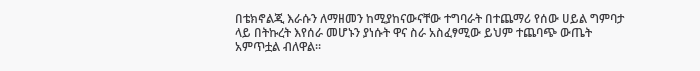በቴክኖልጂ እራሱን ለማዘመን ከሚያከናውናቸው ተግባራት በተጨማሪ የሰው ሀይል ግምባታ ላይ በትኩረት እየሰራ መሆኑን ያነሱት ዋና ስራ አስፈፃሚው ይህም ተጨባጭ ውጤት አምጥቷል ብለዋል፡፡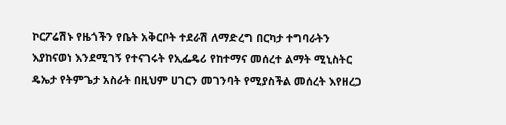ኮርፖሬሽኑ የዜጎችን የቤት አቅርቦት ተደራሽ ለማድረግ በርካታ ተግባራትን እያከናወነ እንደሚገኝ የተናገሩት የኢፌዴሪ የከተማና መሰረተ ልማት ሚኒስትር ዴኤታ የትምጌታ አስራት በዚህም ሀገርን መገንባት የሚያስችል መሰረት እየዘረጋ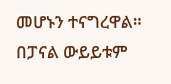መሆኑን ተናግረዋል።
በፓናል ውይይቱም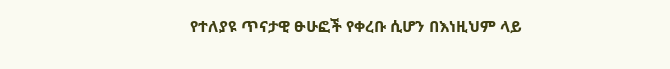የተለያዩ ጥናታዊ ፁሁፎች የቀረቡ ሲሆን በእነዚህም ላይ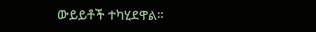ውይይቶች ተካሂደዋል።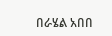በራሄል አበበ